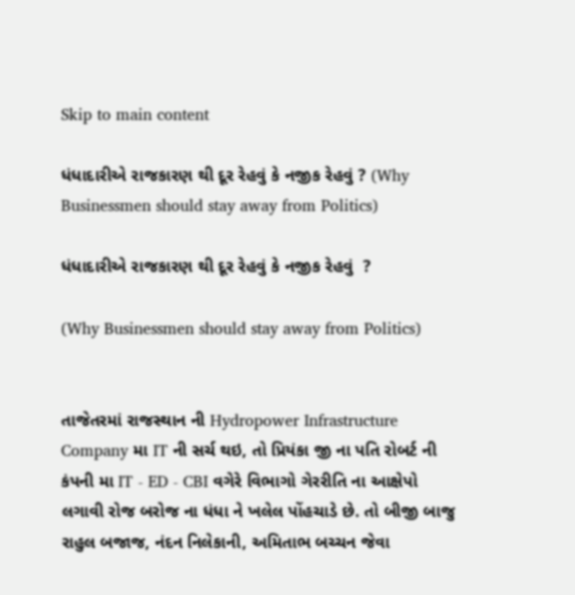Skip to main content

ધંધાદારીએ રાજકારણ થી દૂર રેહવું કે નજીક રેહવું ? (Why Businessmen should stay away from Politics)

ધંધાદારીએ રાજકારણ થી દૂર રેહવું કે નજીક રેહવું  ?

(Why Businessmen should stay away from Politics)


તાજેતરમાં રાજસ્થાન ની Hydropower Infrastructure Company મા IT ની સર્ચ થઇ, તો પ્રિયંકા જી ના પતિ રોબર્ટ ની કંપની મા IT - ED - CBI વગેરે વિભાગો ગેરરીતિ ના આક્ષેપો લગાવી રોજ બરોજ ના ધંધા ને ખલેલ પોંહચાડે છે. તો બીજી બાજુ રાહુલ બજાજ, નંદન નિલેકાની, અમિતાભ બચ્ચન જેવા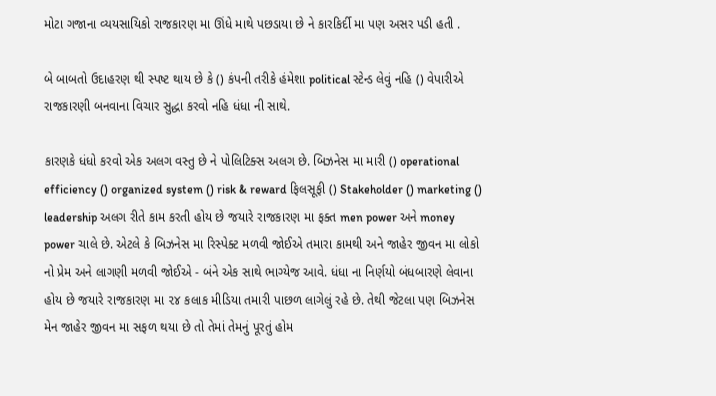મોટા ગજાના વ્યયસાયિકો રાજકારણ મા ઊંધે માથે પછડાયા છે ને કારકિર્દી મા પણ અસર પડી હતી .

બે બાબતો ઉદાહરણ થી સ્પષ્ટ થાય છે કે () કંપની તરીકે હંમેશા political સ્ટેન્ડ લેવું નહિ () વેપારીએ રાજકારણી બનવાના વિચાર સુદ્ધા કરવો નહિ ધંધા ની સાથે.

કારણકે ધંધો કરવો એક અલગ વસ્તુ છે ને પોલિટિક્સ અલગ છે. બિઝનેસ મા મારી () operational efficiency () organized system () risk & reward ફિલસૂફી () Stakeholder () marketing () leadership અલગ રીતે કામ કરતી હોય છે જયારે રાજકારણ મા ફક્ત men power અને money power ચાલે છે. એટલે કે બિઝનેસ મા રિસ્પેક્ટ મળવી જોઈએ તમારા કામથી અને જાહેર જીવન મા લોકો નો પ્રેમ અને લાગણી મળવી જોઈએ - બંને એક સાથે ભાગ્યેજ આવે. ધંધા ના નિર્ણયો બંધબારણે લેવાના હોય છે જયારે રાજકારણ મા ૨૪ કલાક મીડિયા તમારી પાછળ લાગેલું રહે છે. તેથી જેટલા પણ બિઝનેસ મેન જાહેર જીવન મા સફળ થયા છે તો તેમાં તેમનું પૂરતું હોમ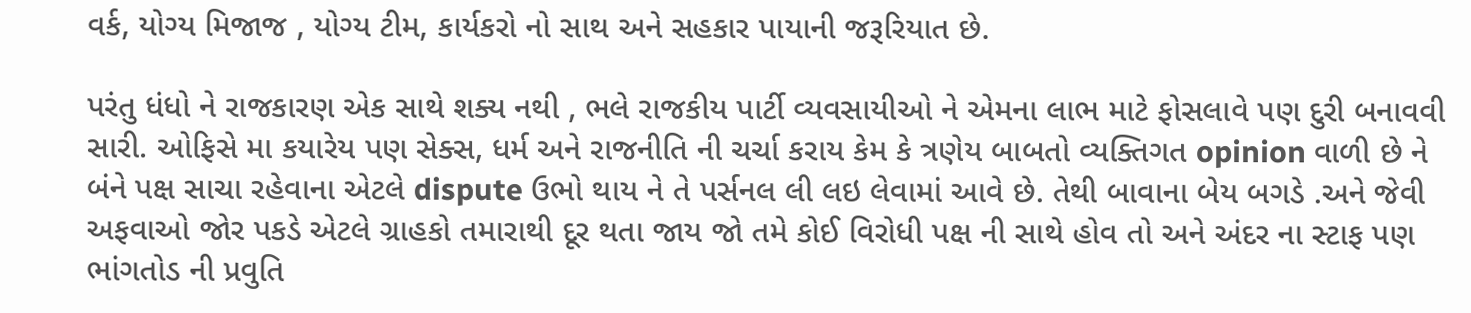વર્ક, યોગ્ય મિજાજ , યોગ્ય ટીમ, કાર્યકરો નો સાથ અને સહકાર પાયાની જરૂરિયાત છે.

પરંતુ ધંધો ને રાજકારણ એક સાથે શક્ય નથી , ભલે રાજકીય પાર્ટી વ્યવસાયીઓ ને એમના લાભ માટે ફોસલાવે પણ દુરી બનાવવી સારી. ઓફિસે મા કયારેય પણ સેક્સ, ધર્મ અને રાજનીતિ ની ચર્ચા કરાય કેમ કે ત્રણેય બાબતો વ્યક્તિગત opinion વાળી છે ને બંને પક્ષ સાચા રહેવાના એટલે dispute ઉભો થાય ને તે પર્સનલ લી લઇ લેવામાં આવે છે. તેથી બાવાના બેય બગડે .અને જેવી અફવાઓ જોર પકડે એટલે ગ્રાહકો તમારાથી દૂર થતા જાય જો તમે કોઈ વિરોધી પક્ષ ની સાથે હોવ તો અને અંદર ના સ્ટાફ પણ ભાંગતોડ ની પ્રવુતિ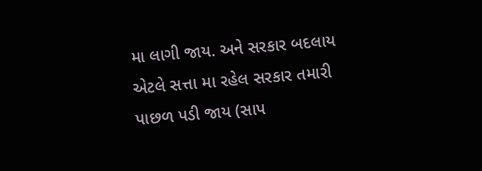મા લાગી જાય. અને સરકાર બદલાય એટલે સત્તા મા રહેલ સરકાર તમારી પાછળ પડી જાય (સાપ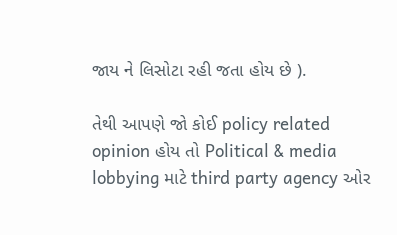જાય ને લિસોટા રહી જતા હોય છે ).

તેથી આપણે જો કોઈ policy related opinion હોય તો Political & media lobbying માટે third party agency ઓર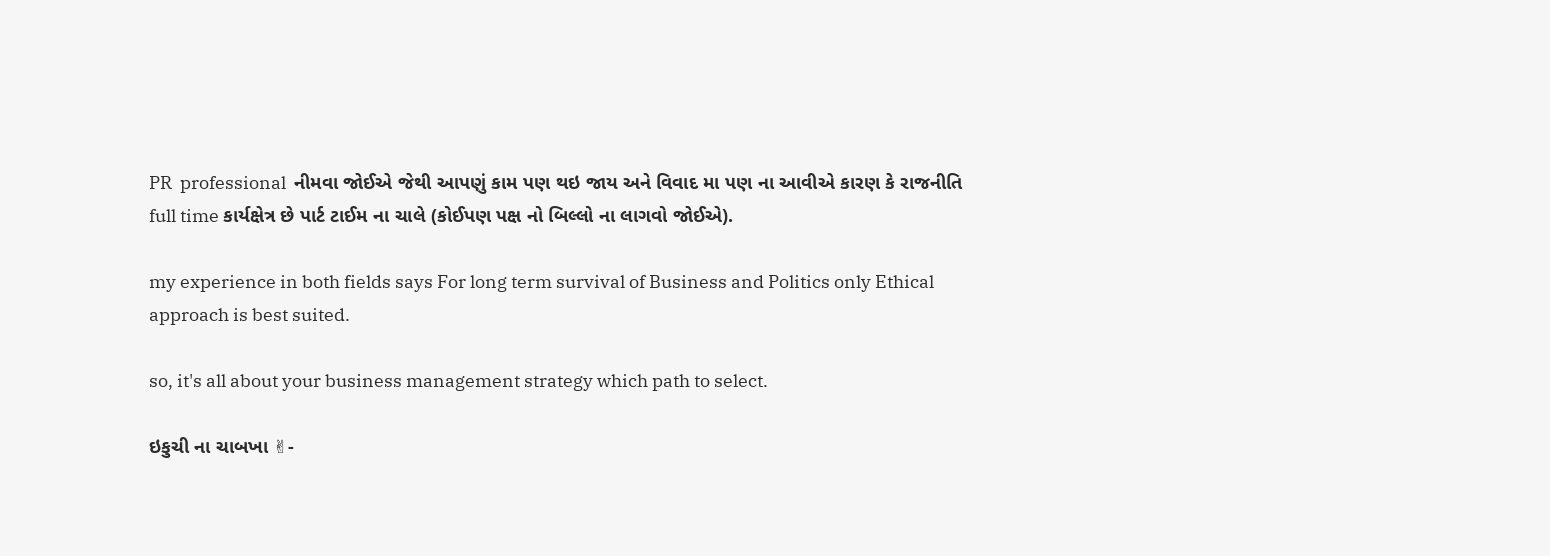PR  professional  નીમવા જોઈએ જેથી આપણું કામ પણ થઇ જાય અને વિવાદ મા પણ ના આવીએ કારણ કે રાજનીતિ full time કાર્યક્ષેત્ર છે પાર્ટ ટાઈમ ના ચાલે (કોઈપણ પક્ષ નો બિલ્લો ના લાગવો જોઈએ).

my experience in both fields says For long term survival of Business and Politics only Ethical approach is best suited.

so, it's all about your business management strategy which path to select.

ઇકુચી ના ચાબખા ✌-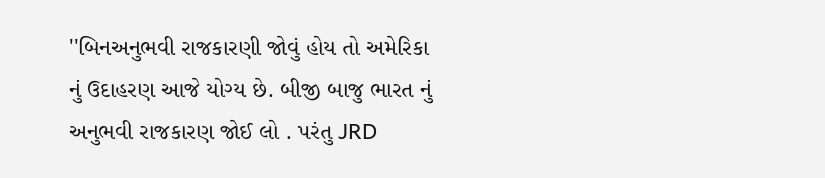''બિનઅનુભવી રાજકારણી જોવું હોય તો અમેરિકા નું ઉદાહરણ આજે યોગ્ય છે. બીજી બાજુ ભારત નું અનુભવી રાજકારણ જોઈ લો . પરંતુ JRD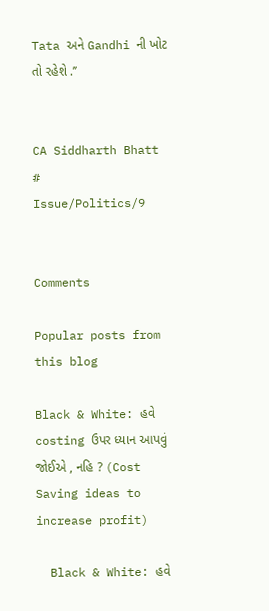Tata અને Gandhi ની ખોટ તો રહેશે .’’


CA Siddharth Bhatt         #         Issue/Politics/9


Comments

Popular posts from this blog

Black & White: હવે costing ઉપર ધ્યાન આપવું જોઈએ , નહિ ? (Cost Saving ideas to increase profit)

  Black & White: હવે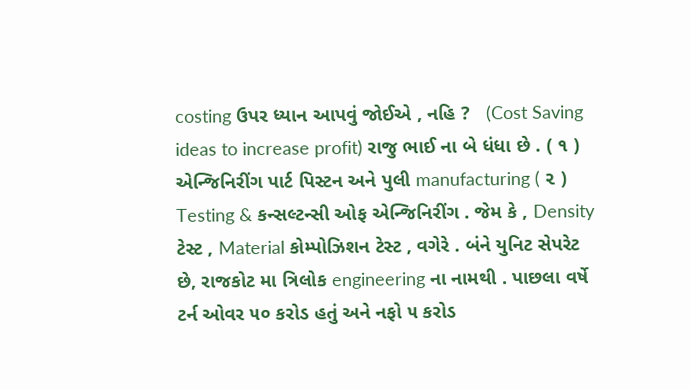costing ઉપર ધ્યાન આપવું જોઈએ , નહિ ?   (Cost Saving ideas to increase profit) રાજુ ભાઈ ના બે ધંધા છે . ( ૧ ) એન્જિનિરીંગ પાર્ટ પિસ્ટન અને પુલી manufacturing ( ૨ ) Testing & કન્સલ્ટન્સી ઓફ એન્જિનિરીંગ . જેમ કે , Density ટેસ્ટ , Material કોમ્પોઝિશન ટેસ્ટ , વગેરે . બંને યુનિટ સેપરેટ છે, રાજકોટ મા ત્રિલોક engineering ના નામથી . પાછલા વર્ષે ટર્ન ઓવર ૫૦ કરોડ હતું અને નફો ૫ કરોડ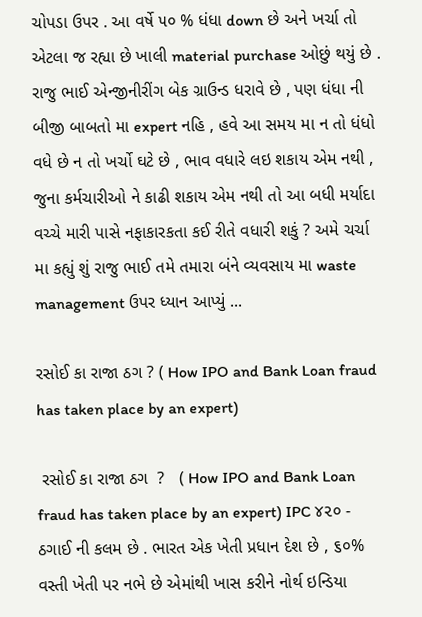ચોપડા ઉપર . આ વર્ષે ૫૦ % ધંધા down છે અને ખર્ચા તો એટલા જ રહ્યા છે ખાલી material purchase ઓછું થયું છે .   રાજુ ભાઈ એન્જીનીરીંગ બેક ગ્રાઉન્ડ ધરાવે છે , પણ ધંધા ની બીજી બાબતો મા expert નહિ , હવે આ સમય મા ન તો ધંધો વધે છે ન તો ખર્ચો ઘટે છે , ભાવ વધારે લઇ શકાય એમ નથી , જુના કર્મચારીઓ ને કાઢી શકાય એમ નથી તો આ બધી મર્યાદા વચ્ચે મારી પાસે નફાકારકતા કઈ રીતે વધારી શકું ? અમે ચર્ચા મા કહ્યું શું રાજુ ભાઈ તમે તમારા બંને વ્યવસાય મા waste management ઉપર ધ્યાન આપ્યું ...

રસોઈ કા રાજા ઠગ ? ( How IPO and Bank Loan fraud has taken place by an expert)

 રસોઈ કા રાજા ઠગ  ?   ( How IPO and Bank Loan fraud has taken place by an expert) IPC ૪૨૦ - ઠગાઈ ની કલમ છે . ભારત એક ખેતી પ્રધાન દેશ છે , ૬૦% વસ્તી ખેતી પર નભે છે એમાંથી ખાસ કરીને નોર્થ ઇન્ડિયા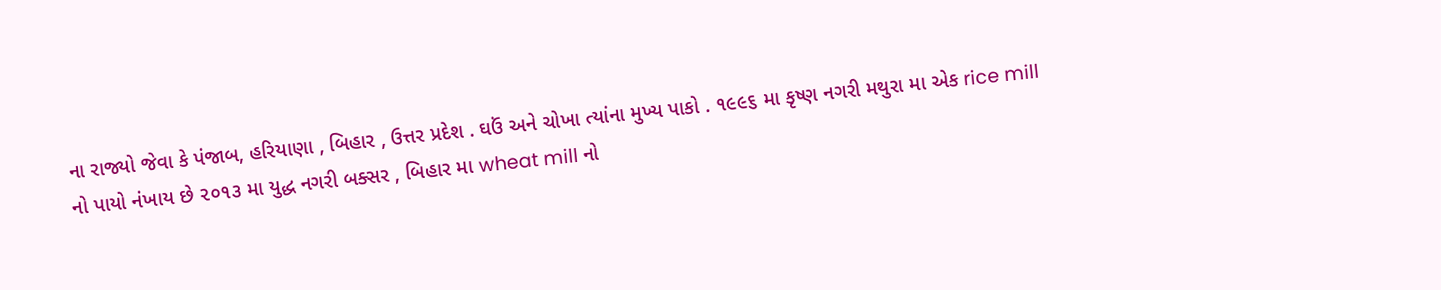ના રાજ્યો જેવા કે પંજાબ, હરિયાણા , બિહાર , ઉત્તર પ્રદેશ . ઘઉં અને ચોખા ત્યાંના મુખ્ય પાકો . ૧૯૯૬ મા કૃષ્ણ નગરી મથુરા મા એક rice mill નો પાયો નંખાય છે ૨૦૧૩ મા યુદ્ધ નગરી બક્સર , બિહાર મા wheat mill નો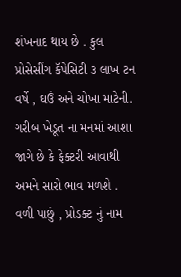શંખનાદ થાય છે . કુલ પ્રોસેસીંગ કૅપેસિટી ૩ લાખ ટન વર્ષે , ઘઉં અને ચોખા માટેની. ગરીબ ખેડૂત ના મનમાં આશા જાગે છે કે ફેક્ટરી આવાથી અમને સારો ભાવ મળશે . વળી પાછું , પ્રોડક્ટ નું નામ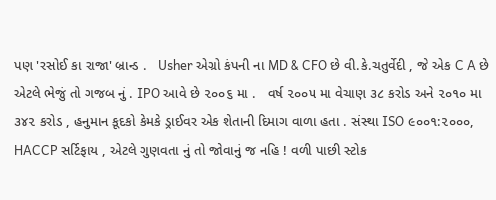પણ 'રસોઈ કા રાજા' બ્રાન્ડ .   Usher એગ્રો કંપની ના MD & CFO છે વી.કે.ચતુર્વેદી , જે એક C A છે એટલે ભેજું તો ગજબ નું . IPO આવે છે ૨૦૦૬ મા .   વર્ષ ૨૦૦૫ મા વેચાણ ૩૮ કરોડ અને ૨૦૧૦ મા ૩૪૨ કરોડ , હનુમાન કૂદકો કેમકે ડ્રાઈવર એક શેતાની દિમાગ વાળા હતા . સંસ્થા ISO ૯૦૦૧:૨૦૦૦, HACCP સર્ટિફાય , એટલે ગુણવતા નું તો જોવાનું જ નહિ ! વળી પાછી સ્ટોક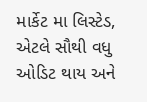માર્કેટ મા લિસ્ટેડ, એટલે સૌથી વધુ ઓડિટ થાય અને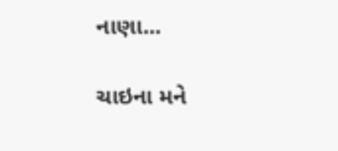નાણા...

ચાઇના મને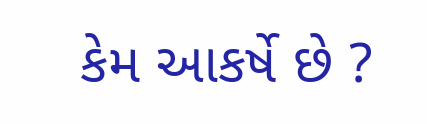કેમ આકર્ષે છે ?